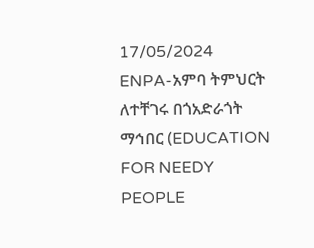17/05/2024
ENPA-አምባ ትምህርት ለተቸገሩ በጎአድራጎት ማኅበር (EDUCATION FOR NEEDY PEOPLE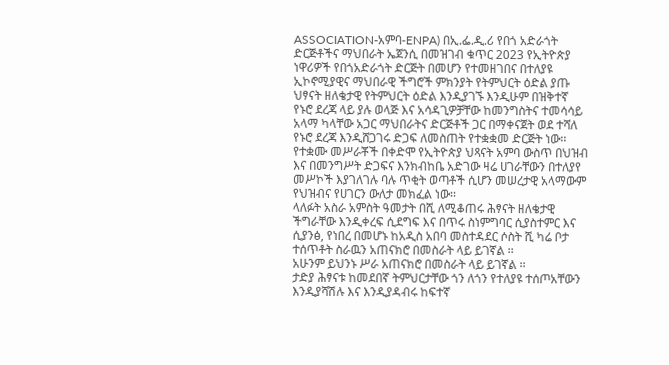ASSOCIATION-አምባ-ENPA) በኢ.ፌ.ዲ.ሪ የበጎ አድራጎት ድርጅቶችና ማህበራት ኤጀንሲ በመዝገብ ቁጥር 2023 የኢትዮጵያ ነዋሪዎች የበጎአድራጎት ድርጅት በመሆን የተመዘገበና በተለያዩ ኢኮኖሚያዊና ማህበራዊ ችግሮች ምክንያት የትምህርት ዕድል ያጡ ህፃናት ዘለቄታዊ የትምህርት ዕድል እንዲያገኙ እንዲሁም በዝቅተኛ የኑሮ ደረጃ ላይ ያሉ ወላጅ እና አሳዳጊዎቻቸው ከመንግስትና ተመሳሳይ አላማ ካላቸው አጋር ማህበራትና ድርጅቶች ጋር በማቀናጀት ወደ ተሻለ የኑሮ ደረጃ እንዲሸጋገሩ ድጋፍ ለመስጠት የተቋቋመ ድርጅት ነው፡፡ የተቋሙ መሥራቾች በቀድሞ የኢትዮጵያ ህጻናት አምባ ውስጥ በህዝብ እና በመንግሥት ድጋፍና እንክብከቤ አድገው ዛሬ ሀገራቸውን በተለያየ መሥኮች እያገለገሉ ባሉ ጥቂት ወጣቶች ሲሆን መሠረታዊ አላማውም የህዝብና የሀገርን ውለታ መክፈል ነው፡፡
ላለፉት አስራ አምስት ዓመታት በሺ ለሚቆጠሩ ሕፃናት ዘለቄታዊ ችግራቸው እንዲቀረፍ ሲደግፍ እና በጥሩ ስነምግባር ሲያስተምር እና ሲያንፅ, የነበረ በመሆኑ ከአዲስ አበባ መስተዳደር ሶስት ሺ ካሬ ቦታ ተሰጥቶት ስራዉን አጠናክሮ በመስራት ላይ ይገኛል ፡፡
አሁንም ይህንኑ ሥራ አጠናክሮ በመስራት ላይ ይገኛል ፡፡
ታድያ ሕፃናቱ ከመደበኛ ትምህርታቸው ጎን ለጎን የተለያዩ ተሰጦአቸውን እንዲያሻሽሉ እና እንዲያዳብሩ ከፍተኛ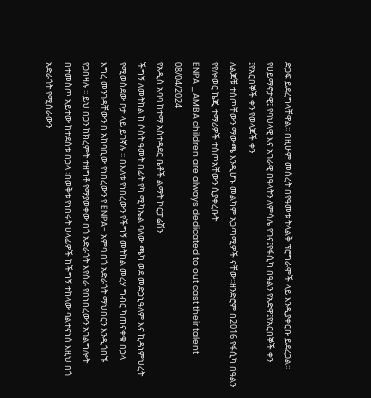ድጋፍ ይደረግላቸዋል፡፡ በዚሁም መሰረት በየዓመቱ ትላልቅ ፕሮግራሞች ላይ እንዲያቀርቡ ይደረጋል፡፡ የሀይማኖታዊ፤ የባህላዊ እና አገራዊ በዓላትን ለምሳሌ የገና፤የፋሲካ በዓልን የአድዋ፤የአርበኞች ቀን ፤የአርበኞች ቀን የወላጆች ቀን
ለልጆቹ ተሰጦቸውን ማውጫ እንዲሆኑ መልካም አጋጣሚዎች ናቸው፡፡ዘንድሮም በ2016 የፋሲካ በዓልን የየሎወር ኬጂ ተማሪዎች ተሰጦአቸውን ሲያቀረቡት
ENPA _AMBA children are always dedicated to out cast their talent
08/04/2024
የአዲስ አባባ ከተማ አስተዳደር ቤቶች ልማት ኮርፓሬሽን
ችግኝ ለመትከል ከ ሶስት ዓመት በፊት የካ ሚካኤል ባለው ጫካ ወደ መድኃኒዓለም እና ኪዳነምህረት የሚወስደው ቦታ ላይ ይገኛሉ ፡፡ በእለቱ የነበረውን የችግኝ መትከል መረሃ ግብር ካጠናቀቁ በኃላ
እግረ መንገዳቸውን በ አከባቢው የነበረውን የ ENPA- አምባ በጎ አድራጎት ማህበርን እንዲጎበኙ
የጋበዛሉ ፡፡ ይህ በጋን ከክረምት ተዘግቶ የማያወቀው በጎ አድራጎት እየሰራ የበነበረውን አገልግሎት በተመስጦ አይተው ከተደሰቱ በኃላ ፡በወቅቱ የነበሩት ሀላፊዎች ከችግኝ ተከላው ባልተናነሰ እዚህ በጎ አድራጎት የሚሰራውን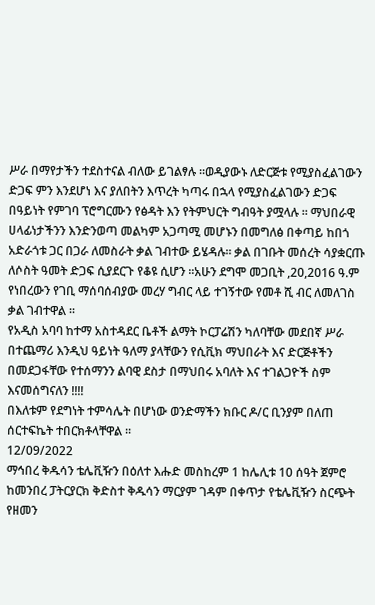ሥራ በማየታችን ተደስተናል ብለው ይገልፃሉ ፡፡ወዲያውኑ ለድርጅቱ የሚያስፈልገውን ድጋፍ ምን እንደሆነ እና ያለበትን እጥረት ካጣሩ በኋላ የሚያስፈልገውን ድጋፍ በዓይነት የምገባ ፕሮግርሙን የፅዳት እን የትምህርት ግብዓት ያሟላሉ ፡፡ ማህበራዊ ሀላፊነታችንን እንድንወጣ መልካም አጋጣሚ መሆኑን በመግለፅ በቀጣይ ከበጎ አድራጎቱ ጋር በጋራ ለመስራት ቃል ገብተው ይሄዳሉ፡፡ ቃል በገቡት መሰረት ሳያቋርጡ ለሶስት ዓመት ድጋፍ ሲያደርጉ የቆዩ ሲሆን ፡፡አሁን ደግሞ መጋቢት ,20,2016 ዓ.ም የነበረውን የገቢ ማሰባሰብያው መረሃ ግብር ላይ ተገኝተው የመቶ ሺ ብር ለመለገስ ቃል ገብተዋል ፡፡
የአዲስ አባባ ከተማ አስተዳደር ቤቶች ልማት ኮርፓሬሽን ካለባቸው መደበኛ ሥራ በተጨማሪ እንዲህ ዓይነት ዓለማ ያላቸውን የሲቪክ ማህበራት እና ድርጅቶችን በመደጋፋቸው የተሰማንን ልባዊ ደስታ በማህበሩ አባለት እና ተገልጋዮች ስም እናመሰግናለን !!!!
በእለቱም የደግነት ተምሳሌት በሆነው ወንድማችን ክቡር ዶ/ር ቢንያም በለጠ ሰርተፍኬት ተበርክቶላቸዋል ፡፡
12/09/2022
ማኅበረ ቅዱሳን ቴሌቪዥን በዕለተ እሑድ መስከረም 1 ከሌሊቱ 10 ሰዓት ጀምሮ ከመንበረ ፓትርያርክ ቅድስተ ቅዱሳን ማርያም ገዳም በቀጥታ የቴሌቪዥን ስርጭት የዘመን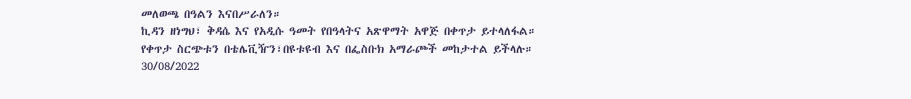መለወጫ በዓልን እናበሥራለን።
ኪዳን ዘነግህ፣ ቅዳሴ እና የአዲሱ ዓመት የበዓላትና አጽዋማት አዋጅ በቀጥታ ይተላለፋል።
የቀጥታ ስርጭቱን በቴሌቪዥን፣በዩቱዩብ እና በፌስቡክ አማራጮች መከታተል ይችላሉ።
30/08/2022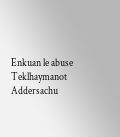Enkuan le abuse Teklhaymanot Addersachu